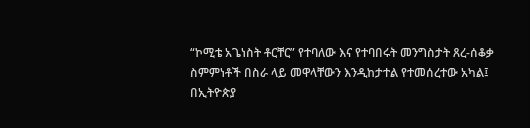“ኮሚቴ አጌነስት ቶርቸር” የተባለው እና የተባበሩት መንግስታት ጸረ-ሰቆቃ ስምምነቶች በስራ ላይ መዋላቸውን እንዲከታተል የተመሰረተው አካል፤ በኢትዮጵያ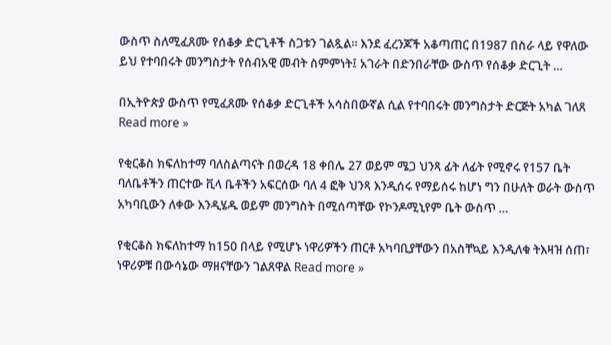ውስጥ ስለሚፈጸሙ የሰቆቃ ድርጊቶች ስጋቱን ገልጿል። እንደ ፈረንጆች አቆጣጠር በ1987 በስራ ላይ የዋለው ይህ የተባበሩት መንግስታት የሰብአዊ መብት ስምምነት፤ አገራት በድንበራቸው ውስጥ የሰቆቃ ድርጊት …

በኢትዮጵያ ውስጥ የሚፈጸሙ የሰቆቃ ድርጊቶች አሳስበውኛል ሲል የተባበሩት መንግስታት ድርጅት አካል ገለጸ Read more »

የቂርቆስ ክፍለከተማ ባለስልጣናት በወረዳ 18 ቀበሌ 27 ወይም ሜጋ ህንጻ ፊት ለፊት የሚኖሩ የ157 ቤት ባለቤቶችን ጠርተው ቪላ ቤቶችን አፍርሰው ባለ 4 ፎቅ ህንጻ እንዲሰሩ የማይሰሩ ከሆነ ግን በሁለት ወራት ውስጥ አካባቢውን ለቀው እንዲሄዱ ወይም መንግስት በሚሰጣቸው የኮንዶሚኒየም ቤት ውስጥ …

የቂርቆስ ክፍለከተማ ከ150 በላይ የሚሆኑ ነዋሪዎችን ጠርቶ አካባቢያቸውን በአስቸኳይ እንዲለቁ ትእዛዝ ሰጠ፣ ነዋሪዎቹ በውሳኔው ማዘናቸውን ገልጸዋል Read more »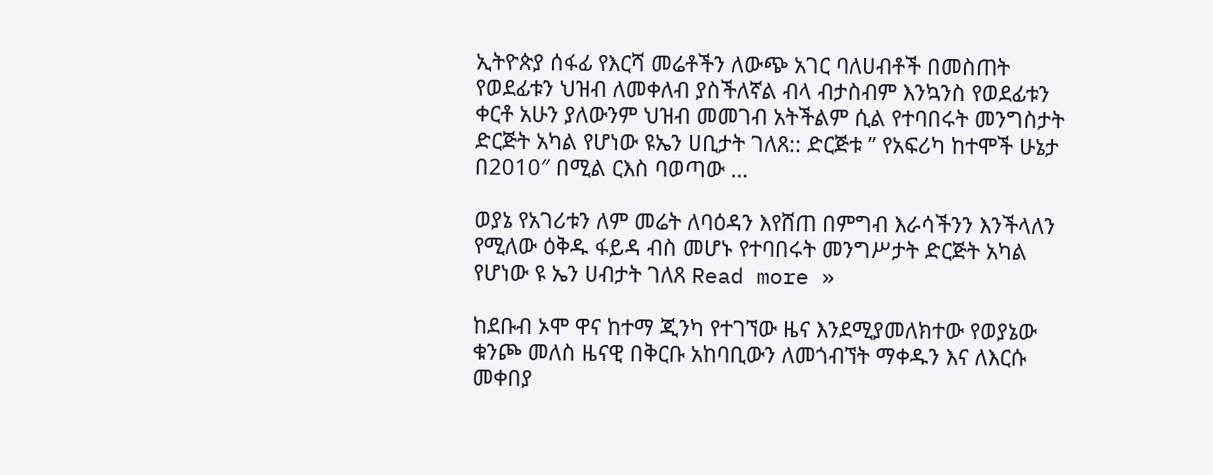ኢትዮጵያ ሰፋፊ የእርሻ መሬቶችን ለውጭ አገር ባለሀብቶች በመስጠት የወደፊቱን ህዝብ ለመቀለብ ያስችለኛል ብላ ብታስብም እንኳንስ የወደፊቱን ቀርቶ አሁን ያለውንም ህዝብ መመገብ አትችልም ሲል የተባበሩት መንግስታት ድርጅት አካል የሆነው ዩኤን ሀቢታት ገለጸ:: ድርጅቱ ” የአፍሪካ ከተሞች ሁኔታ በ2010″ በሚል ርእስ ባወጣው …

ወያኔ የአገሪቱን ለም መሬት ለባዕዳን እየሸጠ በምግብ እራሳችንን እንችላለን የሚለው ዕቅዱ ፋይዳ ብስ መሆኑ የተባበሩት መንግሥታት ድርጅት አካል የሆነው ዩ ኤን ሀብታት ገለጸ Read more »

ከደቡብ ኦሞ ዋና ከተማ ጂንካ የተገኘው ዜና እንደሚያመለክተው የወያኔው ቁንጮ መለስ ዜናዊ በቅርቡ አከባቢውን ለመጎብኘት ማቀዱን እና ለእርሱ መቀበያ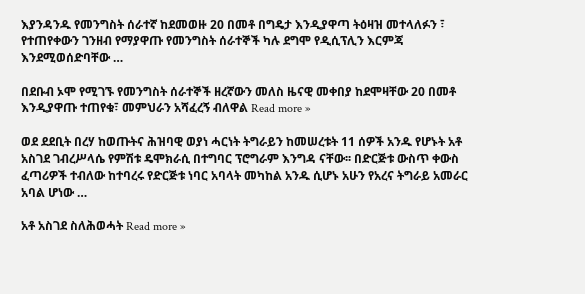እያንዳንዱ የመንግስት ሰራተኛ ከደመወዙ 20 በመቶ በግዴታ እንዲያዋጣ ትዕዛዝ መተላለፉን ፣ የተጠየቀውን ገንዘብ የማያዋጡ የመንግስት ሰራተኞች ካሉ ደግሞ የዲሲፕሊን እርምጃ እንደሚወሰድባቸው …

በደቡብ ኦሞ የሚገኙ የመንግስት ሰራተኞች ዘረኛውን መለስ ዜናዊ መቀበያ ከደሞዛቸው 20 በመቶ እንዲያዋጡ ተጠየቁ፣ መምህራን አሻፈረኝ ብለዋል Read more »

ወደ ደደቢት በረሃ ከወጡትና ሕዝባዊ ወያነ ሓርነት ትግራይን ከመሠረቱት 11 ሰዎች አንዱ የሆኑት አቶ አስገደ ገብረሥላሴ የምሽቱ ዴሞክራሲ በተግባር ፕሮግራም እንግዳ ናቸው፡፡ በድርጅቱ ውስጥ ቀውስ ፈጣሪዎች ተብለው ከተባረሩ የድርጅቱ ነባር አባላት መካከል አንዱ ሲሆኑ አሁን የአረና ትግራይ አመራር አባል ሆነው …

አቶ አስገደ ስለሕወሓት Read more »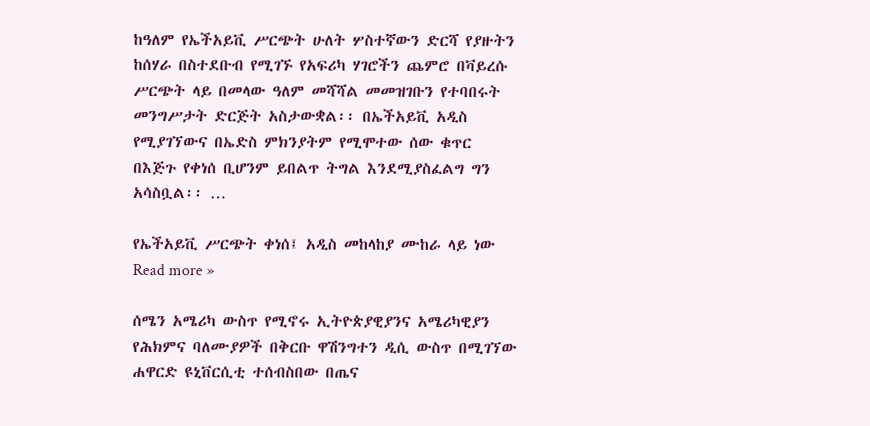ከዓለም የኤችአይቪ ሥርጭት ሁለት ሦስተኛውን ድርሻ የያዙትን ከሰሃራ በስተደቡብ የሚገኙ የአፍሪካ ሃገሮችን ጨምሮ በቫይረሱ ሥርጭት ላይ በመላው ዓለም መሻሻል መመዝገቡን የተባበሩት መንግሥታት ድርጅት አስታውቋል፡፡ በኤችአይቪ አዲስ የሚያገኘውና በኤድስ ምክንያትም የሚሞተው ሰው ቁጥር በእጅጉ የቀነሰ ቢሆንም ይበልጥ ትግል እንደሚያስፈልግ ግን አሳስቧል፡፡ …

የኤችአይቪ ሥርጭት ቀነሰ፤ አዲስ መከላከያ ሙከራ ላይ ነው Read more »

ሰሜን አሜሪካ ውስጥ የሚኖሩ ኢትዮጵያዊያንና አሜሪካዊያን የሕክምና ባለሙያዎች በቅርቡ ዋሽንግተን ዲሲ ውስጥ በሚገኘው ሐዋርድ ዩኒቨርሲቲ ተሰብስበው በጤና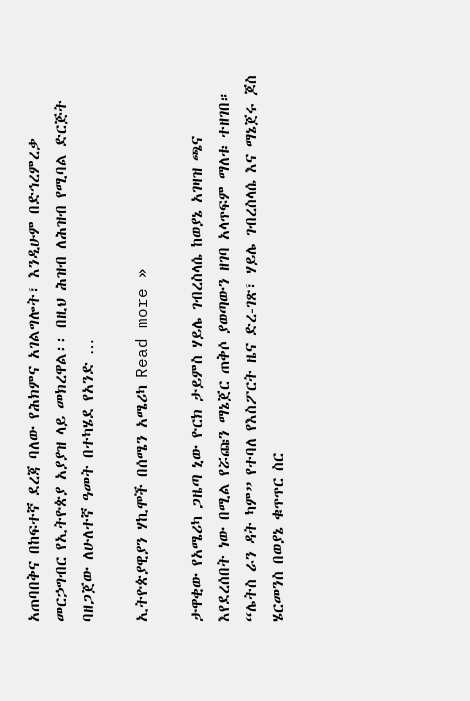አጠባበቅና በከፍተኛ ደረጃ ባለው የሕክምና አገልግሎት፣ እንዲሁም በድኅረምረቃ መርኃግብር የኢትዮጵያ አያያዝ ላይ መክረዋል፡፡ በዚህ ሕዝብ ለሕዝብ የሚባል ድርጅት ባዘጋጀው ለሁለተኛ ዓመት በተካሄደ የአንድ …

ኢትዮጵያዊያን ሃኪሞች በሰሜን አሜሪካ Read more »

ታዋቂው የአሜሪካ ጋዜጣ ኒው ዮርክ ታይምስ ሃይሌ ገብረስላሴ ከወያኔ አገዛዝ ጫና እየደረሰበት ነው በሚል የሯጩን ማኔጀር ጠቅሶ ያወጣውን ዘገባ አላጥፍም ማለቱ ተዘገበ። “ሌትስ ራን ዳት ካም” የተባለ የእስፖርት ዜና ድረ-ገጽ፣ ሃይሌ ገብረስላሴ እና ማኔጀሩ ጆስ ሄርመንስ በወያኔ ቁጥጥር ስር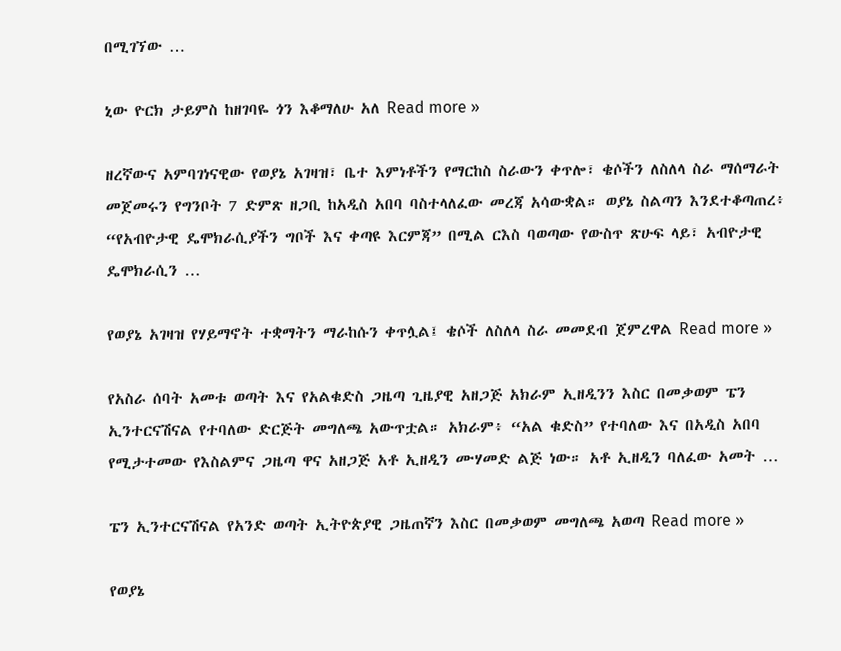በሚገኘው …

ኒው ዮርክ ታይምስ ከዘገባዬ ጎን እቆማለሁ አለ Read more »

ዘረኛውና አምባገነናዊው የወያኔ አገዛዝ፣ ቤተ እምነቶችን የማርከስ ስራውን ቀጥሎ፣ ቄሶችን ለስለላ ስራ ማሰማራት መጀመሩን የግንቦት 7 ድምጽ ዘጋቢ ከአዲስ አበባ ባስተላለፈው መረጃ አሳውቋል። ወያኔ ስልጣን እንደተቆጣጠረ፥ “የአብዮታዊ ዴሞክራሲያችን ግቦች እና ቀጣዩ እርምጃ” በሚል ርእስ ባወጣው የውስጥ ጽሁፍ ላይ፣ አብዮታዊ ዴሞክራሲን …

የወያኔ አገዛዝ የሃይማኖት ተቋማትን ማራከሱን ቀጥሏል፤ ቄሶች ለስለላ ስራ መመደብ ጀምረዋል Read more »

የአስራ ሰባት አመቱ ወጣት እና የአልቁድስ ጋዜጣ ጊዜያዊ አዘጋጅ አክራም ኢዘዲንን እስር በመቃወም ፔን ኢንተርናሽናል የተባለው ድርጅት መግለጫ አውጥቷል። አክራም፥ “አል ቁድስ” የተባለው እና በአዲስ አበባ የሚታተመው የእስልምና ጋዜጣ ዋና አዘጋጅ አቶ ኢዘዲን ሙሃመድ ልጅ ነው። አቶ ኢዘዲን ባለፈው አመት …

ፔን ኢንተርናሽናል የአንድ ወጣት ኢትዮጵያዊ ጋዜጠኛን እስር በመቃወም መግለጫ አወጣ Read more »

የወያኔ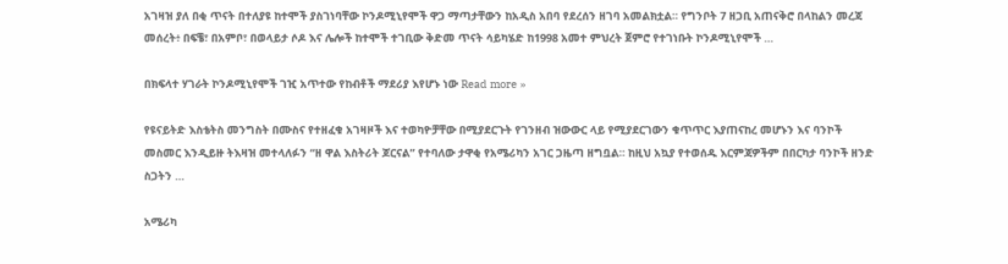አገዛዝ ያለ በቂ ጥናት በተለያዩ ከተሞች ያስገነባቸው ኮንዶሚኒየሞች ዋጋ ማጣታቸውን ከአዲስ አበባ የደረሰን ዘገባ አመልክቷል። የግንቦት 7 ዘጋቢ አጠናቅሮ በላከልን መረጃ መሰረት፥ በፍቼ፣ በአምቦ፣ በወላይታ ሶዶ እና ሌሎች ከተሞች ተገቢው ቅድመ ጥናት ሳይካሄድ ከ1998 አመተ ምህረት ጀምሮ የተገነቡት ኮንዶሚኒየሞች …

በክፍላተ ሃገራት ኮንዶሚኒየሞች ገዢ አጥተው የከብቶች ማደሪያ እየሆኑ ነው Read more »

የዩናይትድ እስቴትስ መንግስት በሙስና የተዘፈቁ አገዛዞች እና ተወካዮቻቸው በሚያደርጉት የገንዘብ ዝውውር ላይ የሚያደርገውን ቁጥጥር እያጠናከረ መሆኑን እና ባንኮች መስመር እንዲይዙ ትእዛዝ መተላለፉን “ዘ ዋል እስትሪት ጆርናል” የተባለው ታዋቂ የአሜሪካን አገር ጋዜጣ ዘግቧል። ከዚህ አኳያ የተወሰዱ እርምጃዎችም በበርካታ ባንኮች ዘንድ ስጋትን …

አሜሪካ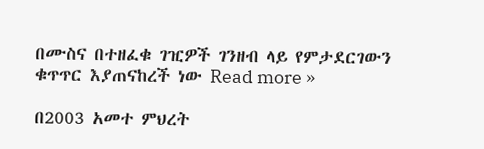በሙስና በተዘፈቁ ገዢዎች ገንዘብ ላይ የምታደርገውን ቁጥጥር እያጠናከረች ነው Read more »

በ2003 አመተ ምህረት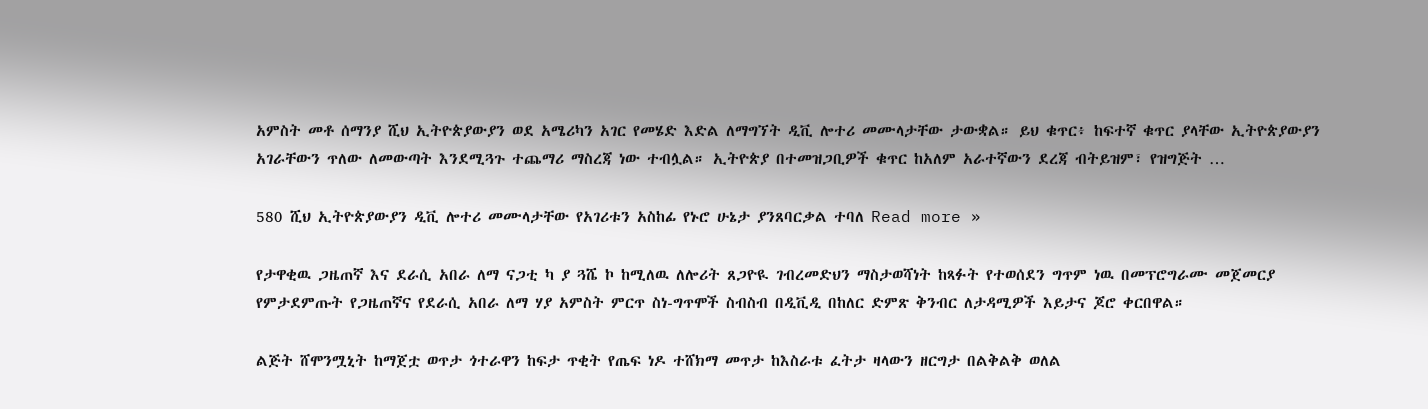አምስት መቶ ሰማንያ ሺህ ኢትዮጵያውያን ወደ አሜሪካን አገር የመሄድ እድል ለማግኘት ዲቪ ሎተሪ መሙላታቸው ታውቋል። ይህ ቁጥር፥ ከፍተኛ ቁጥር ያላቸው ኢትዮጵያውያን አገራቸውን ጥለው ለመውጣት እንደሚጓጉ ተጨማሪ ማስረጃ ነው ተብሏል። ኢትዮጵያ በተመዝጋቢዎች ቁጥር ከአለም አራተኛውን ደረጃ ብትይዝም፣ የዝግጅት …

580 ሺህ ኢትዮጵያውያን ዲቪ ሎተሪ መሙላታቸው የአገሪቱን አስከፊ የኑሮ ሁኔታ ያንጸባርቃል ተባለ Read more »

የታዋቂዉ ጋዜጠኛ እና ደራሲ አበራ ለማ ናጋቲ ካ ያ ጓሼ ኮ ከሚለዉ ለሎሪት ጸጋዮዪ ገብረመድህን ማስታወሻነት ከጻፉት የተወሰደን ግጥም ነዉ በመፕሮግራሙ መጀመርያ የምታደምጡት የጋዜጠኛና የደራሲ አበራ ለማ ሃያ አምስት ምርጥ ስነ-ግጥሞች ስብስብ በዲቪዲ በከለር ድምጽ ቅንብር ለታዳሚዎች እይታና ጆሮ ቀርበዋል።

ልጅት ሸሞንሟኒት ከማጀቷ ወጥታ ጎተራዋን ከፍታ ጥቂት የጤፍ ነዶ ተሸክማ መጥታ ከእስራቱ ፈትታ ዛላውን ዘርግታ በልቅልቅ ወለል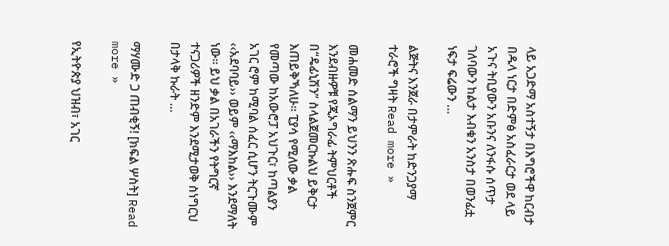ላይ አጋድማ አስተኝታ በእግሮችዋ ከርብታ በዱላ ነርታ በድምፅ አስፈራርታ ወደ ላይ አጉና ትቢያውን አቡንና ለንፋሱ ሰጥታ ገለባውን ከልታ እብቁን አንስታ በወንፊቷ ነፍታ ፍሬውን …

ልጅትና እንጀራ በታምራት ከድንጋያማ ተራሮች ግዛት Read more »

መሐመድ ሰልማን ይህንን ጽሑፍ ስንጀምር እንደብዙዎቹ የጂኦግራፊ ትምህርቶች በ“ዴፊኒሽን” ስላልጀመርኩልህ ይቅርታ እጠይቅኻለሁ፡፡ ፒያሳ የሚለው ቃል የመጣው ከአውሮፓ አህጉር፣ ከጣልያን አገር ሮም ከሚባል ሰፈር ሲሆን ትርጉሙም ‹‹አደባባይ›› ወይም ‹‹ማእከል›› እንደማለት ነው፡፡ ይህ ቃል በአገራችን የትግርኛ ተናጋሪዎች ዘንድም እንደሚታወቅ ስነግርህ በታላቅ ኩራት …

ማሃሙድ ጋ ጠብቂኝ! [ክፍል ሦስት] Read more »

የኢትዮጵያ ህዝብ፣ አገር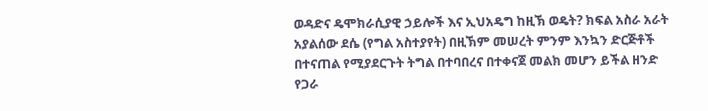ወዳድና ዴሞክራሲያዊ ኃይሎች እና ኢህአዴግ ከዚኽ ወዴት? ክፍል አስራ አራት አያልሰው ደሴ (የግል አስተያየት) በዚኽም መሠረት ምንም እንኳን ድርጅቶች በተናጠል የሚያደርጉት ትግል በተባበረና በተቀናጀ መልክ መሆን ይችል ዘንድ የጋራ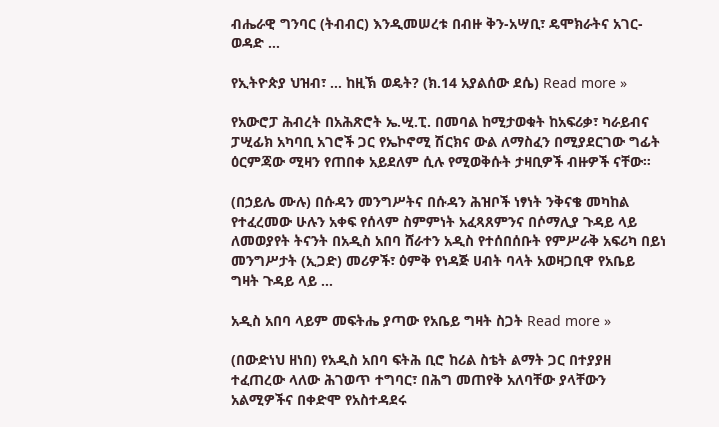ብሔራዊ ግንባር (ትብብር) እንዲመሠረቱ በብዙ ቅን-አሣቢ፣ ዴሞክራትና አገር-ወዳድ …

የኢትዮጵያ ህዝብ፣ … ከዚኽ ወዴት? (ክ.14 አያልሰው ደሴ) Read more »

የአውሮፓ ሕብረት በአሕጽሮት ኤ.ሢ.ፒ. በመባል ከሚታወቁት ከአፍሪቃ፣ ካራይብና ፓሢፊክ አካባቢ አገሮች ጋር የኤኮኖሚ ሽርክና ውል ለማስፈን በሚያደርገው ግፊት ዕርምጃው ሚዛን የጠበቀ አይደለም ሲሉ የሚወቅሱት ታዛቢዎች ብዙዎች ናቸው።

(በኃይሌ ሙሉ) በሱዳን መንግሥትና በሱዳን ሕዝቦች ነፃነት ንቅናቄ መካከል የተፈረመው ሁሉን አቀፍ የሰላም ስምምነት አፈጻጸምንና በሶማሊያ ጉዳይ ላይ ለመወያየት ትናንት በአዲስ አበባ ሸራተን አዲስ የተሰበሰቡት የምሥራቅ አፍሪካ በይነ መንግሥታት (ኢጋድ) መሪዎች፣ ዕምቅ የነዳጅ ሀብት ባላት አወዛጋቢዋ የአቤይ ግዛት ጉዳይ ላይ …

አዲስ አበባ ላይም መፍትሔ ያጣው የአቤይ ግዛት ስጋት Read more »

(በውድነህ ዘነበ) የአዲስ አበባ ፍትሕ ቢሮ ከሪል ስቴት ልማት ጋር በተያያዘ ተፈጠረው ላለው ሕገወጥ ተግባር፣ በሕግ መጠየቅ አለባቸው ያላቸውን አልሚዎችና በቀድሞ የአስተዳደሩ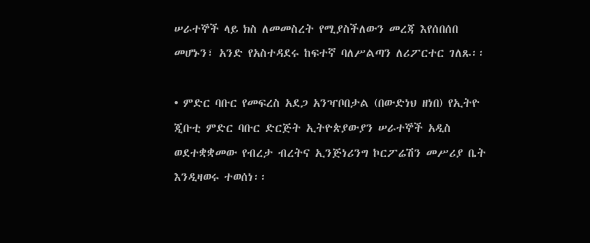ሠራተኞች ላይ ክስ ለመመስረት የሚያስችለውን መረጃ እየሰበሰበ መሆኑን፣ አንድ የአስተዳደሩ ከፍተኛ ባለሥልጣን ለሪፖርተር ገለጹ፡፡

• ምድር ባቡር የመፍረስ አደጋ አንዣቦበታል (በውድነህ ዘነበ) የኢትዮ ጂቡቲ ምድር ባቡር ድርጅት ኢትዮጵያውያን ሠራተኞች አዲስ ወደተቋቋመው የብረታ ብረትና ኢንጅነሪንግ ኮርፖሬሽን መሥሪያ ቤት እንዲዛወሩ ተወሰነ፡፡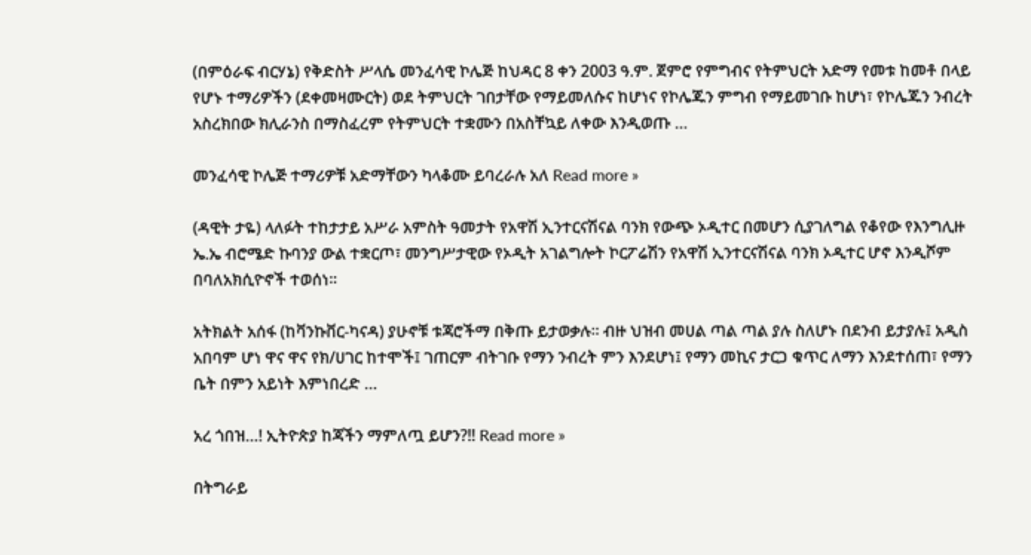(በምዕራፍ ብርሃኔ) የቅድስት ሥላሴ መንፈሳዊ ኮሌጅ ከህዳር 8 ቀን 2003 ዓ.ም. ጀምሮ የምግብና የትምህርት አድማ የመቱ ከመቶ በላይ የሆኑ ተማሪዎችን (ደቀመዛሙርት) ወደ ትምህርት ገበታቸው የማይመለሱና ከሆነና የኮሌጁን ምግብ የማይመገቡ ከሆነ፣ የኮሌጁን ንብረት አስረክበው ክሊራንስ በማስፈረም የትምህርት ተቋሙን በአስቸኳይ ለቀው እንዲወጡ …

መንፈሳዊ ኮሌጅ ተማሪዎቹ አድማቸውን ካላቆሙ ይባረራሉ አለ Read more »

(ዳዊት ታዬ) ላለፉት ተከታታይ አሥራ አምስት ዓመታት የአዋሽ ኢንተርናሽናል ባንክ የውጭ ኦዲተር በመሆን ሲያገለግል የቆየው የእንግሊዙ ኤ.ኤ ብሮሜድ ኩባንያ ውል ተቋርጦ፣ መንግሥታዊው የኦዲት አገልግሎት ኮርፖሬሽን የአዋሽ ኢንተርናሽናል ባንክ ኦዲተር ሆኖ እንዲሾም በባለአክሲዮኖች ተወሰነ፡፡

አትክልት አሰፋ (ከቫንኩቨር-ካናዳ) ያሁኖቹ ቱጃሮችማ በቅጡ ይታወቃሉ። ብዙ ህዝብ መሀል ጣል ጣል ያሉ ስለሆኑ በደንብ ይታያሉ፤ አዲስ አበባም ሆነ ዋና ዋና የክ/ሀገር ከተሞች፤ ገጠርም ብትገቡ የማን ንብረት ምን እንደሆነ፤ የማን መኪና ታርጋ ቁጥር ለማን እንደተሰጠ፣ የማን ቤት በምን አይነት እምነበረድ …

አረ ጎበዝ…! ኢትዮጵያ ከጃችን ማምለጧ ይሆን?!! Read more »

በትግራይ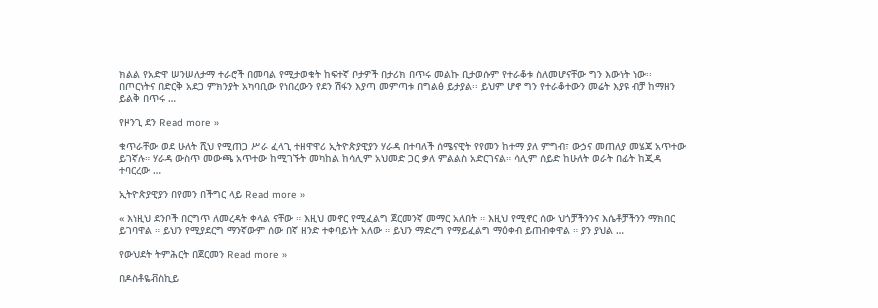ክልል የአድዋ ሠንሠለታማ ተራሮች በመባል የሚታወቁት ከፍተኛ ቦታዎች በታሪክ በጥሩ መልኩ ቢታወሱም የተራቆቱ ስለመሆናቸው ግን እውነት ነው፡፡ በጦርነትና በድርቅ አደጋ ምክንያት አካባቢው የነበረውን የደን ሽፋን እያጣ መምጣቱ በግልፅ ይታያል፡፡ ይህም ሆኖ ግን የተራቆተውን መሬት እያዩ ብቻ ከማዘን ይልቅ በጥሩ …

የዞንጊ ደን Read more »

ቁጥራቸው ወደ ሁለት ሺህ የሚጠጋ ሥራ ፈላጊ ተዘዋዋሪ ኢትዮጵያዊያን ሃራዳ በተባለች ሰሜናዊት የየመን ከተማ ያለ ምግብ፣ ውኃና መጠለያ መሄጃ አጥተው ይገኛሉ። ሃራዳ ውስጥ መውጫ አጥተው ከሚገኙት መካከል ከሳሊም አህመድ ጋር ቃለ ምልልስ አድርገናል። ሳሊም ሰይድ ከሁለት ወራት በፊት ከጂዳ ተባርረው …

ኢትዮጵያዊያን በየመን በችግር ላይ Read more »

« እነዚህ ደንቦች በርግጥ ለመረዳት ቀላል ናቸው ። እዚህ መኖር የሚፈልግ ጀርመንኛ መማር አለበት ። እዚህ የሚኖር ሰው ህጎቻችንንና እሴቶቻችንን ማክበር ይገባዋል ። ይህን የሚያደርግ ማንኛውም ሰው በኛ ዘንድ ተቀባይነት አለው ። ይህን ማድረግ የማይፈልግ ማዕቀብ ይጠብቀዋል ። ያን ያህል …

የውህደት ትምሕርት በጀርመን Read more »

በዶስቶዬቭስኪይ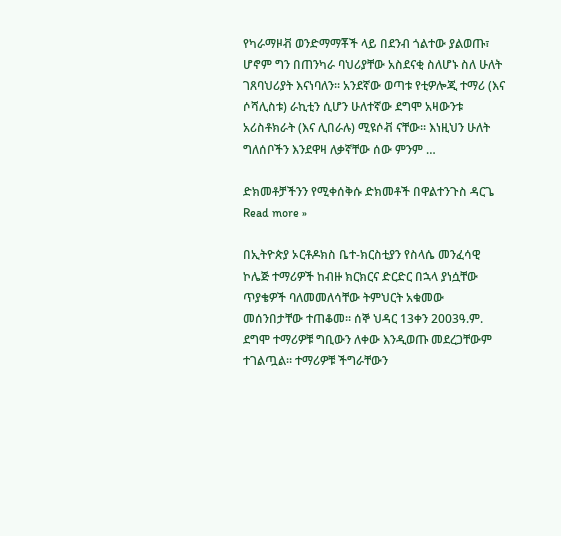የካራማዞቭ ወንድማማቾች ላይ በደንብ ጎልተው ያልወጡ፣ ሆኖም ግን በጠንካራ ባህሪያቸው አስደናቂ ስለሆኑ ስለ ሁለት ገጸባህሪያት እናነባለን፡፡ አንደኛው ወጣቱ የቲዎሎጂ ተማሪ (እና ሶሻሊስቱ) ራኪቲን ሲሆን ሁለተኛው ደግሞ አዛውንቱ አሪስቶክራት (እና ሊበራሉ) ሚዩሶቭ ናቸው፡፡ እነዚህን ሁለት ግለሰቦችን እንደዋዛ ለቃኛቸው ሰው ምንም …

ድክመቶቻችንን የሚቀሰቅሱ ድክመቶች በዋልተንጉስ ዳርጌ Read more »

በኢትዮጵያ ኦርቶዶክስ ቤተ-ክርስቲያን የስላሴ መንፈሳዊ ኮሌጅ ተማሪዎች ከብዙ ክርክርና ድርድር በኋላ ያነሷቸው ጥያቄዎች ባለመመለሳቸው ትምህርት አቁመው መሰንበታቸው ተጠቆመ። ሰኞ ህዳር 13ቀን 2003ዓ.ም. ደግሞ ተማሪዎቹ ግቢውን ለቀው እንዲወጡ መደረጋቸውም ተገልጧል። ተማሪዎቹ ችግራቸውን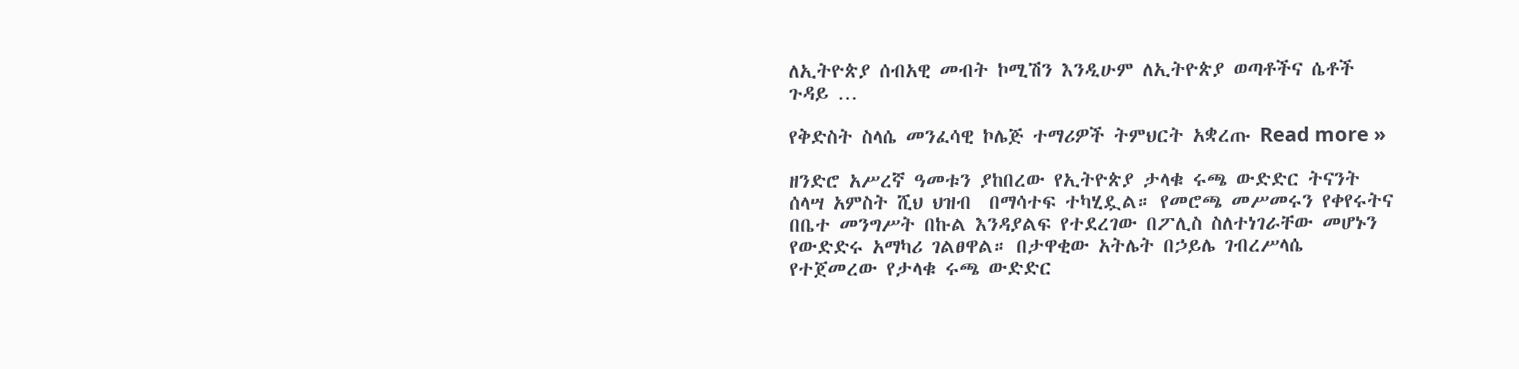ለኢትዮጵያ ሰብአዊ መብት ኮሚሽን እንዲሁም ለኢትዮጵያ ወጣቶችና ሴቶች ጉዳይ …

የቅድስት ስላሴ መንፈሳዊ ኮሌጅ ተማሪዎች ትምህርት አቋረጡ Read more »

ዘንድሮ አሥረኛ ዓመቱን ያከበረው የኢትዮጵያ ታላቁ ሩጫ ውድድር ትናንት  ሰላሣ አምስት ሺህ ህዝብ  በማሳተፍ ተካሂዷል። የመሮጫ መሥመሩን የቀየሩትና በቤተ መንግሥት በኩል እንዳያልፍ የተደረገው በፖሊስ ስለተነገራቸው መሆኑን የውድድሩ አማካሪ ገልፀዋል። በታዋቂው አትሌት በኃይሌ ገብረሥላሴ የተጀመረው የታላቁ ሩጫ ውድድር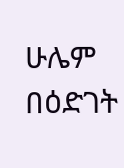ሁሌም በዕድገት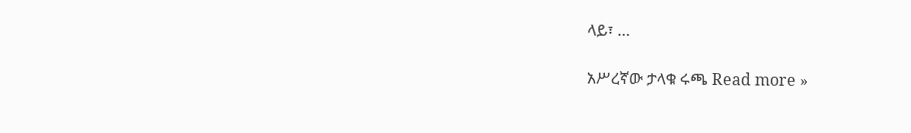ላይ፣ …

አሥረኛው ታላቁ ሩጫ Read more »